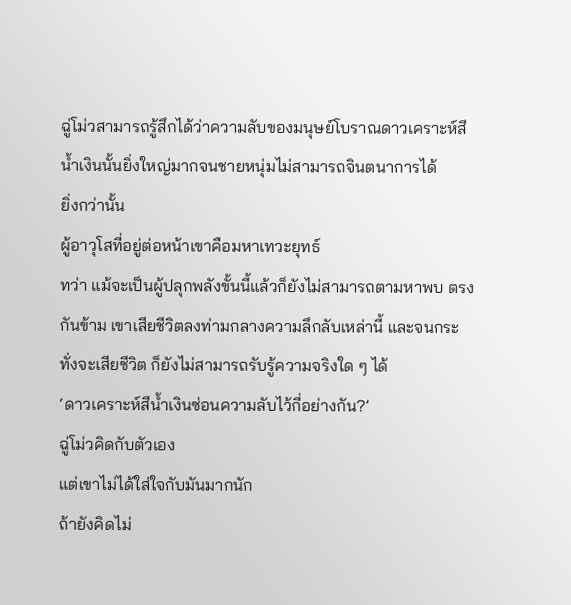ฉู่โม่วสามารถรู้สึกได้ว่าความลับของมนุษย์โบราณดาวเคราะห์สีน้ำเงินนั้นยิ่งใหญ่มากจนชายหนุ่มไม่สามารถจินตนาการได้
ยิ่งกว่านั้น
ผู้อาวุโสที่อยู่ต่อหน้าเขาคือมหาเทวะยุทธ์
ทว่า แม้จะเป็นผู้ปลุกพลังขั้นนี้แล้วก็ยังไม่สามารถตามหาพบ ตรงกันข้าม เขาเสียชีวิตลงท่ามกลางความลึกลับเหล่านี้ และจนกระทั่งจะเสียชีวิต ก็ยังไม่สามารถรับรู้ความจริงใด ๆ ได้
‘ดาวเคราะห์สีน้ำเงินซ่อนความลับไว้กี่อย่างกัน?’
ฉู่โม่วคิดกับตัวเอง
แต่เขาไม่ได้ใส่ใจกับมันมากนัก
ถ้ายังคิดไม่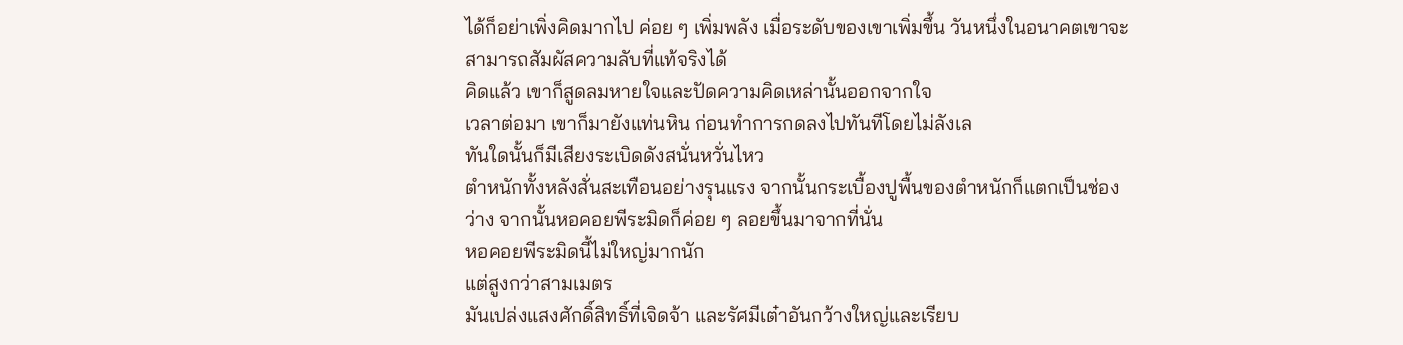ได้ก็อย่าเพิ่งคิดมากไป ค่อย ๆ เพิ่มพลัง เมื่อระดับของเขาเพิ่มขึ้น วันหนึ่งในอนาคตเขาจะสามารถสัมผัสความลับที่แท้จริงได้
คิดแล้ว เขาก็สูดลมหายใจและปัดความคิดเหล่านั้นออกจากใจ
เวลาต่อมา เขาก็มายังแท่นหิน ก่อนทำการกดลงไปทันทีโดยไม่ลังเล
ทันใดนั้นก็มีเสียงระเบิดดังสนั่นหวั่นไหว
ตำหนักทั้งหลังสั่นสะเทือนอย่างรุนแรง จากนั้นกระเบื้องปูพื้นของตำหนักก็แตกเป็นช่องว่าง จากนั้นหอคอยพีระมิดก็ค่อย ๆ ลอยขึ้นมาจากที่นั่น
หอคอยพีระมิดนี้ไม่ใหญ่มากนัก
แต่สูงกว่าสามเมตร
มันเปล่งแสงศักดิ์สิทธิ์ที่เจิดจ้า และรัศมีเต๋าอันกว้างใหญ่และเรียบ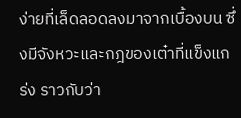ง่ายที่เล็ดลอดลงมาจากเบื้องบน ซึ่งมีจังหวะและกฎของเต๋าที่แข็งแกร่ง ราวกับว่า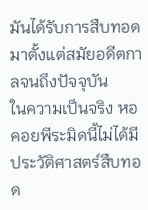มันได้รับการสืบทอดมาตั้งแต่สมัยอดีตกาลจนถึงปัจจุบัน
ในความเป็นจริง หอคอยพีระมิดนี้ไม่ได้มีประวัติศาสตร์สืบทอด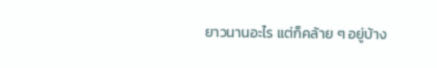ยาวนานอะไร แต่ก็คล้าย ๆ อยู่บ้าง